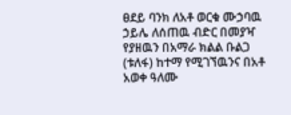ፀደይ ባንክ ለአቶ ወርቁ ሙኃባዉ ኃይሌ ለሰጠዉ ብድር በመያዣ የያዘዉን በአማራ ክልል ቡልጋ (ቱለፋ) ከተማ የሚገኘዉንና በአቶ አወቀ ዓለሙ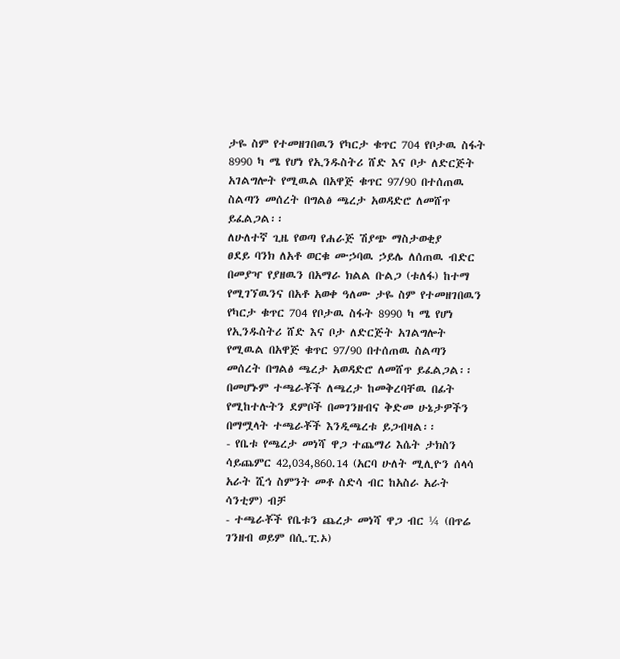ታዬ ስም የተመዘገበዉን የካርታ ቁጥር 704 የቦታዉ ስፋት 8990 ካ ሜ የሆነ የኢንዱስትሪ ሸድ እና ቦታ ለድርጅት አገልግሎት የሚዉል በአዋጅ ቁጥር 97/90 በተሰጠዉ ስልጣን መሰረት በግልፅ ጫረታ አወዳድሮ ለመሸጥ ይፈልጋል፡፡
ለሁለተኛ ጊዜ የወጣ የሐራጅ ሽያጭ ማስታወቂያ
ፀደይ ባንክ ለአቶ ወርቁ ሙኃባዉ ኃይሌ ለሰጠዉ ብድር በመያዣ የያዘዉን በአማራ ክልል ቡልጋ (ቱለፋ) ከተማ የሚገኘዉንና በአቶ አወቀ ዓለሙ ታዬ ስም የተመዘገበዉን የካርታ ቁጥር 704 የቦታዉ ስፋት 8990 ካ ሜ የሆነ የኢንዱስትሪ ሸድ እና ቦታ ለድርጅት አገልግሎት የሚዉል በአዋጅ ቁጥር 97/90 በተሰጠዉ ስልጣን መሰረት በግልፅ ጫረታ አወዳድሮ ለመሸጥ ይፈልጋል፡፡ በመሆኑም ተጫራቾች ለጫረታ ከመቅረባቸዉ በፊት የሚከተሉትን ደምቦች በመገንዘብና ቅድመ ሁኔታዎችን በማሟላት ተጫራቾች እንዲጫረቱ ይጋብዛል፡፡
- የቤቱ የጫረታ መነሻ ዋጋ ተጨማሪ እሴት ታክስን ሳይጨምር 42,034,860.14 (አርባ ሁለት ሚሊዮን ሰላሳ አራት ሺኅ ስምንት መቶ ስድሳ ብር ከአስራ አራት ሳንቲም) ብቻ
- ተጫራቾች የቤቱን ጨረታ መነሻ ዋጋ ብር ¼ (በጥሬ ገንዘብ ወይም በሲ.ፒ.ኦ)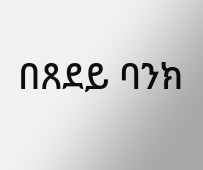በጸደይ ባንክ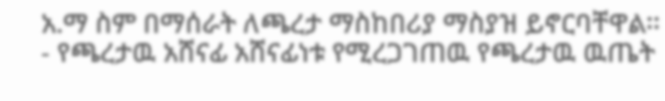አ.ማ ስም በማሰራት ለጫረታ ማስከበሪያ ማስያዝ ይኖርባቸዋል፡፡
- የጫረታዉ አሸናፊ አሸናፊነቱ የሚረጋገጠዉ የጫረታዉ ዉጤት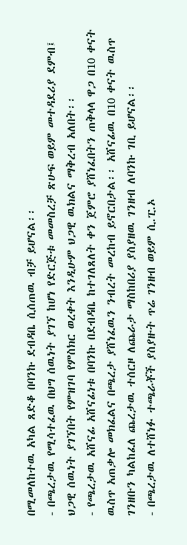በሚመለከተዉ አካል ጸድቆ በባንኩ ደብዳቤ ሲሰጠዉ ብቻ ይሆናል፡፡
- በጫረታዉ የሚሳተፈዉ በህግ ሰዉነት ያገኘ ከሆነ የድርጅቱ መመስረቻ ጽሁፍ ወይም መተዳደሪያ ደምብ፤ ህጋዊ ሰዉነት ያገኘበት የምዝገባ የምስክር ወረቀት እንዲሁም ህጋዊ ዉክልና ማቅረብ አለበት፡፡
- የጫረታዉ አሸናፊ አሸናፊነቱ በባንኩ በደብዳቤ ከተገለጸለት ቀን ጀምሮ ያሸነፈበትን ጠቅላላ ዋጋ በ10 ቀናት ዉስጥ አጠቃሎ መክፈልና በጫረታ ያሸነፈዉን ንብረት መረከብ ይኖርበታል፡፡ አሸናፊዉ በ10 ቀናት ዉስጥ ገንዘቡን ካልከፈለ ጨረታዉ ተሰርዞ ለጨራታ ማስከበሪያ ያስያዘዉ ገንዘብ ለባንኩ ገቢ ይሆናል፡፡
- በጫረታዉ ለተሸነፉ ተጫራቾች ያስያዙት ጥሬ ገንዘብ ወይም ሲ.ፒ.ኦ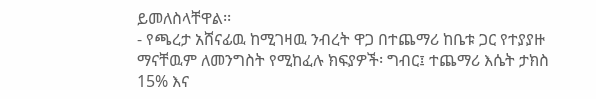ይመለስላቸዋል፡፡
- የጫረታ አሸናፊዉ ከሚገዛዉ ንብረት ዋጋ በተጨማሪ ከቤቱ ጋር የተያያዙ ማናቸዉም ለመንግስት የሚከፈሉ ክፍያዎች፡ ግብር፤ ተጨማሪ እሴት ታክስ 15% እና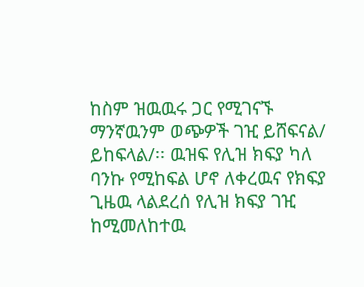ከስም ዝዉዉሩ ጋር የሚገናኙ ማንኛዉንም ወጭዎች ገዢ ይሸፍናል/ ይከፍላል/፡፡ ዉዝፍ የሊዝ ክፍያ ካለ ባንኩ የሚከፍል ሆኖ ለቀረዉና የክፍያ ጊዜዉ ላልደረሰ የሊዝ ክፍያ ገዢ ከሚመለከተዉ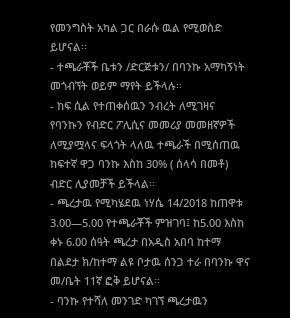የመንግስት አካል ጋር በራሱ ዉል የሚወስድ ይሆናል፡፡
- ተጫራቾች ቤቱን /ድርጅቱን/ በባንኩ አማካኝነት መጎብኘት ወይም ማየት ይችላሉ፡፡
- ከፍ ሲል የተጠቀሰዉን ንብረት ለሚገዛና የባንኩን የብድር ፖሊሲና መመሪያ መመዘኛዎች ለሚያሟላና ፍላጎት ላለዉ ተጫራች በሚሰጠዉ ከፍተኛ ዋጋ ባንኩ እስከ 30% ( ሰላሳ በመቶ) ብድር ሊያመቻች ይችላል፡፡
- ጫረታዉ የሚካሄደዉ ነሃሴ 14/2018 ከጠዋቱ 3.00—5.00 የተጫራቾች ምዝገባ፤ ከ5.00 እስከ ቀኑ 6.00 ሰዓት ጫረታ በአዲስ አበባ ከተማ በልደታ ክ/ከተማ ልዩ ቦታዉ ሰንጋ ተራ በባንኩ ዋና መ/ቤት 11ኛ ፎቅ ይሆናል፡፡
- ባንኩ የተሻለ መንገድ ካገኘ ጫረታዉን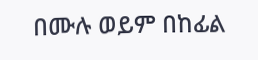በሙሉ ወይም በከፊል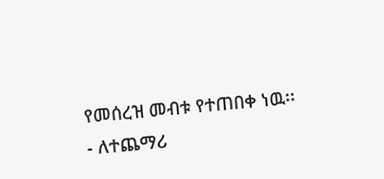የመሰረዝ መብቱ የተጠበቀ ነዉ፡፡
- ለተጨማሪ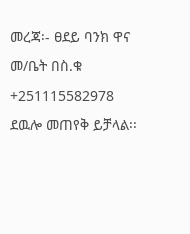መረጃ፡- ፀደይ ባንክ ዋና መ/ቤት በስ.ቁ +251115582978 ደዉሎ መጠየቅ ይቻላል፡፡